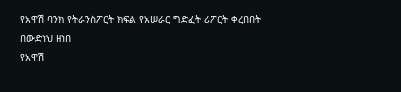የአዋሽ ባንክ የትራንስፖርት ክፍል የአሠራር ግድፈት ሪፖርት ቀረበበት
በውድነህ ዘነበ
የአዋሽ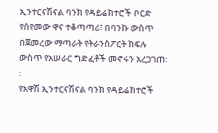ኢንተርናሽናል ባንክ የዳይሬክተሮች ቦርድ የሰየመው ዋና ተቆጣጣሪ፣ በባንኩ ውስጥ በጀመረው ማጣራት የትራንስፖርት ክፍሉ ውስጥ የአሠራር ግድፈቶች መኖሩን አረጋገጠ፡፡
የአዋሽ ኢንተርናሽናል ባንክ የዳይሬክተሮች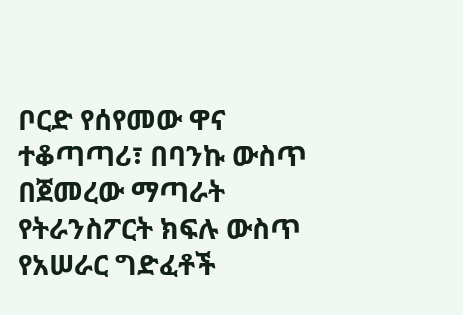ቦርድ የሰየመው ዋና ተቆጣጣሪ፣ በባንኩ ውስጥ በጀመረው ማጣራት የትራንስፖርት ክፍሉ ውስጥ የአሠራር ግድፈቶች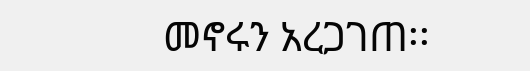መኖሩን አረጋገጠ፡፡